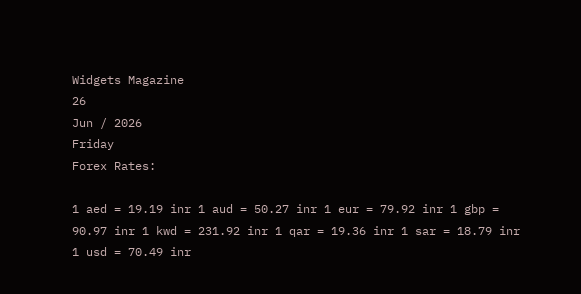Widgets Magazine
26
Jun / 2026
Friday
Forex Rates:

1 aed = 19.19 inr 1 aud = 50.27 inr 1 eur = 79.92 inr 1 gbp = 90.97 inr 1 kwd = 231.92 inr 1 qar = 19.36 inr 1 sar = 18.79 inr 1 usd = 70.49 inr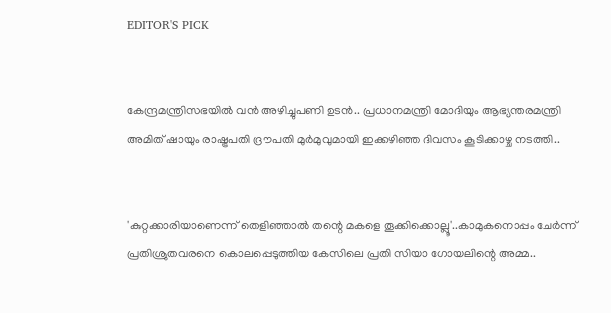EDITOR'S PICK


കേന്ദ്രമന്ത്രിസഭയിൽ വൻ അഴിച്ചുപണി ഉടൻ.. പ്രധാനമന്ത്രി മോദിയും ആഭ്യന്തരമന്ത്രി അമിത് ഷായും രാഷ്ട്രപതി ദ്രൗപതി മുർമുവുമായി ഇക്കഴിഞ്ഞ ദിവസം കൂടിക്കാഴ്ച നടത്തി..


'കുറ്റക്കാരിയാണെന്ന് തെളിഞ്ഞാൽ തന്റെ മകളെ തൂക്കിക്കൊല്ലൂ'..കാമുകനൊപ്പം ചേർന്ന് പ്രതിശ്രുതവരനെ കൊലപ്പെടുത്തിയ കേസിലെ പ്രതി സിയാ ഗോയലിന്റെ അമ്മ..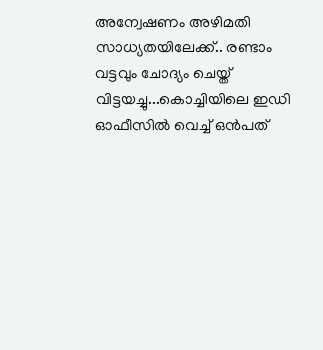അന്വേഷണം അഴിമതി സാധ്യതയിലേക്ക്.. രണ്ടാം വട്ടവും ചോദ്യം ചെയ്ത് വിട്ടയച്ചു...കൊച്ചിയിലെ ഇഡി ഓഫീസില്‍ വെച്ച് ഒന്‍പത്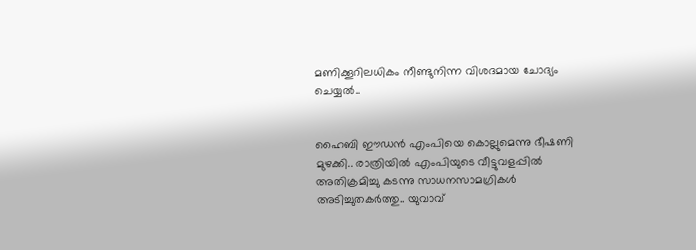മണിക്കൂറിലധികം നീണ്ടുനിന്ന വിശദമായ ചോദ്യം ചെയ്യൽ..


ഹൈബി ഈഡന്‍ എംപിയെ കൊല്ലുമെന്നു ഭീഷണി മുഴക്കി.. രാത്രിയില്‍ എംപിയുടെ വീട്ടുവളപ്പില്‍ അതിക്രമിച്ചു കടന്നു സാധനസാമഗ്രികള്‍ അടിച്ചുതകര്‍ത്തു.. യുവാവ്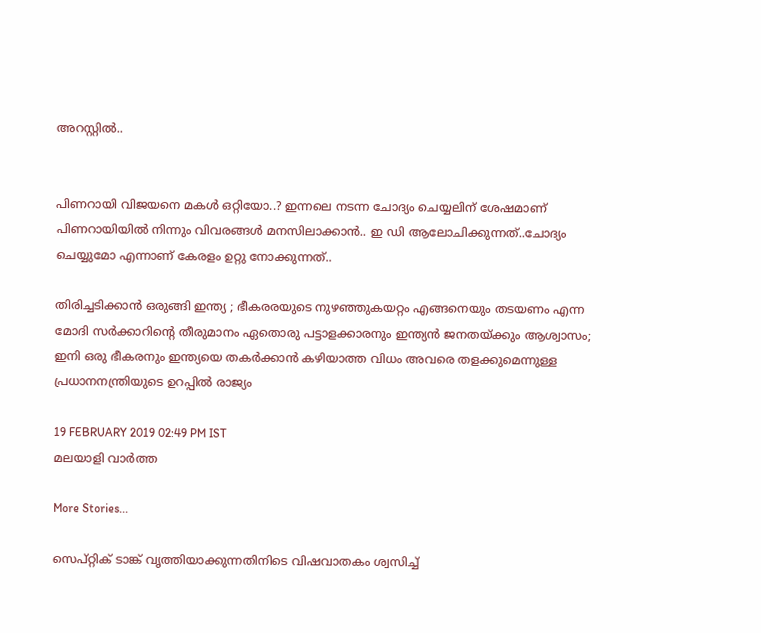അറസ്റ്റില്‍..


പിണറായി വിജയനെ മകൾ ഒറ്റിയോ..? ഇന്നലെ നടന്ന ചോദ്യം ചെയ്യലിന് ശേഷമാണ് പിണറായിയിൽ നിന്നും വിവരങ്ങൾ മനസിലാക്കാൻ.. ഇ ഡി ആലോചിക്കുന്നത്..ചോദ്യം ചെയ്യുമോ എന്നാണ് കേരളം ഉറ്റു നോക്കുന്നത്..

തിരിച്ചടിക്കാൻ ഒരുങ്ങി ഇന്ത്യ ; ഭീകരരയുടെ നുഴഞ്ഞുകയറ്റം എങ്ങനെയും തടയണം എന്ന മോദി സര്‍ക്കാറിന്റെ തീരുമാനം ഏതൊരു പട്ടാളക്കാരനും ഇന്ത്യന്‍ ജനതയ്ക്കും ആശ്വാസം; ഇനി ഒരു ഭീകരനും ഇന്ത്യയെ തകര്‍ക്കാന്‍ കഴിയാത്ത വിധം അവരെ തളക്കുമെന്നുള്ള പ്രധാനനന്ത്രിയുടെ ഉറപ്പിൽ രാജ്യം

19 FEBRUARY 2019 02:49 PM IST
മലയാളി വാര്‍ത്ത

More Stories...

സെപ്റ്റിക് ടാങ്ക് വൃത്തിയാക്കുന്നതിനിടെ വിഷവാതകം ശ്വസിച്ച്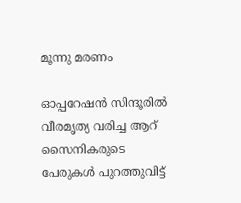മൂന്നു മരണം

ഓപ്പറേഷന്‍ സിന്ദൂരില്‍ വീരമൃത്യ വരിച്ച ആറ് സൈനികരുടെ പേരുകള്‍ പുറത്തുവിട്ട്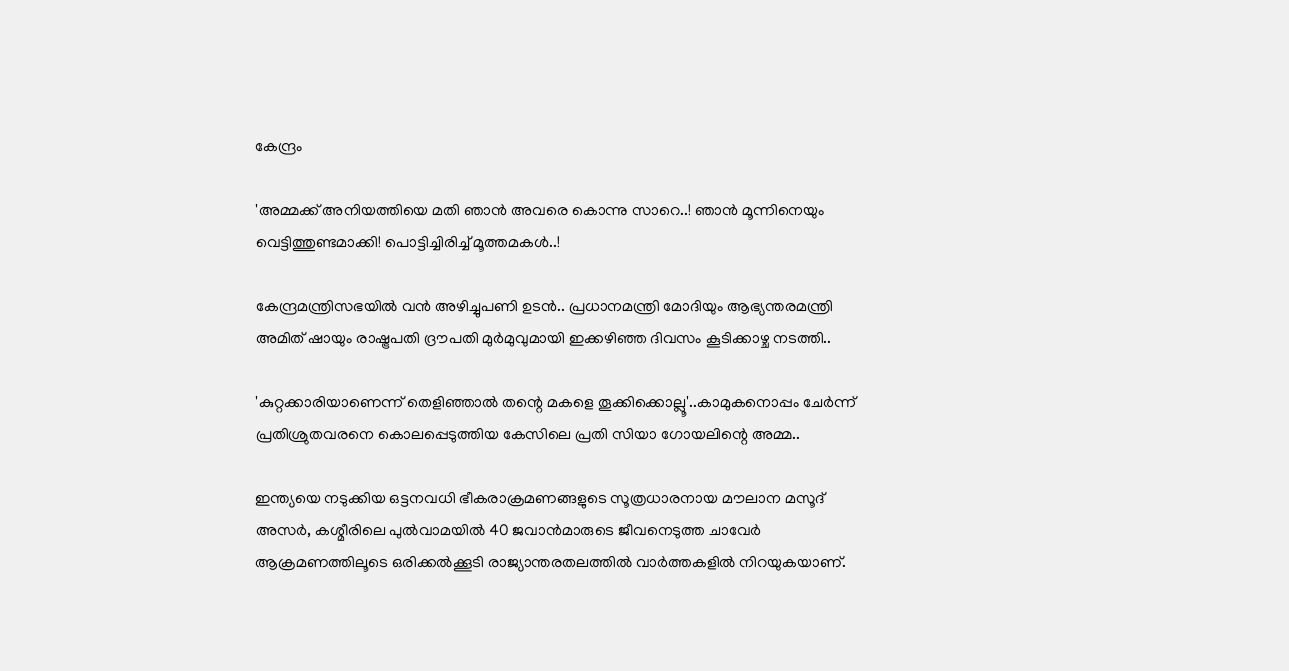കേന്ദ്രം

'അമ്മക്ക് അനിയത്തിയെ മതി ഞാൻ അവരെ കൊന്നു സാറെ..! ഞാന്‍ മൂന്നിനെയും വെട്ടിത്തുണ്ടമാക്കി! പൊട്ടിച്ചിരിച്ച് മൂത്തമകൾ..!

കേന്ദ്രമന്ത്രിസഭയിൽ വൻ അഴിച്ചുപണി ഉടൻ.. പ്രധാനമന്ത്രി മോദിയും ആഭ്യന്തരമന്ത്രി അമിത് ഷായും രാഷ്ട്രപതി ദ്രൗപതി മുർമുവുമായി ഇക്കഴിഞ്ഞ ദിവസം കൂടിക്കാഴ്ച നടത്തി..

'കുറ്റക്കാരിയാണെന്ന് തെളിഞ്ഞാൽ തന്റെ മകളെ തൂക്കിക്കൊല്ലൂ'..കാമുകനൊപ്പം ചേർന്ന് പ്രതിശ്രുതവരനെ കൊലപ്പെടുത്തിയ കേസിലെ പ്രതി സിയാ ഗോയലിന്റെ അമ്മ..

ഇന്ത്യയെ നടുക്കിയ ഒട്ടനവധി ഭീകരാക്രമണങ്ങളുടെ സൂത്രധാരനായ മൗലാന മസൂദ് അസര്‍, കശ്മീരിലെ പുല്‍വാമയില്‍ 40 ജവാന്‍മാരുടെ ജീവനെടുത്ത ചാവേര്‍ ആക്രമണത്തിലൂടെ ഒരിക്കല്‍ക്കൂടി രാജ്യാന്തരതലത്തില്‍ വാര്‍ത്തകളില്‍ നിറയുകയാണ്.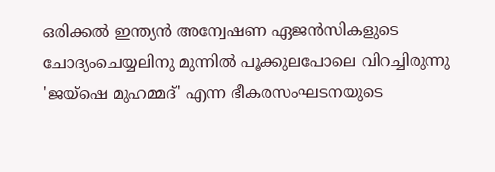ഒരിക്കല്‍ ഇന്ത്യന്‍ അന്വേഷണ ഏജന്‍സികളുടെ ചോദ്യംചെയ്യലിനു മുന്നില്‍ പൂക്കുലപോലെ വിറച്ചിരുന്നു 'ജയ്‌ഷെ മുഹമ്മദ്' എന്ന ഭീകരസംഘടനയുടെ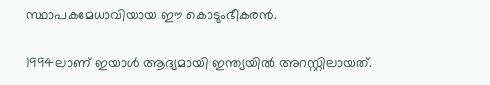സ്ഥാപകമേധാവിയായ ഈ കൊടുംഭീകരന്‍.

1994ലാണ് ഇയാള്‍ ആദ്യമായി ഇന്ത്യയില്‍ അറസ്റ്റിലായത്.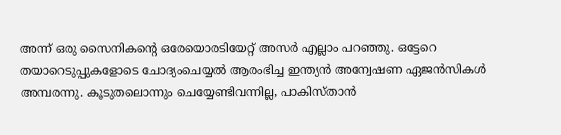അന്ന് ഒരു സൈനികന്റെ ഒരേയൊരടിയേറ്റ് അസര്‍ എല്ലാം പറഞ്ഞു. ഒട്ടേറെ തയാറെടുപ്പുകളോടെ ചോദ്യംചെയ്യല്‍ ആരംഭിച്ച ഇന്ത്യന്‍ അന്വേഷണ ഏജന്‍സികള്‍ അമ്പരന്നു. കൂടുതലൊന്നും ചെയ്യേണ്ടിവന്നില്ല, പാകിസ്താന്‍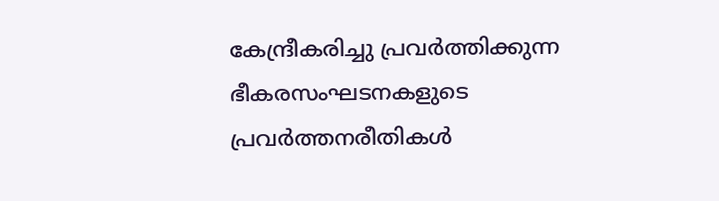കേന്ദ്രീകരിച്ചു പ്രവര്‍ത്തിക്കുന്ന ഭീകരസംഘടനകളുടെ പ്രവര്‍ത്തനരീതികള്‍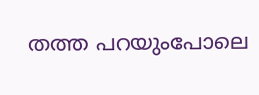തത്ത പറയുംപോലെ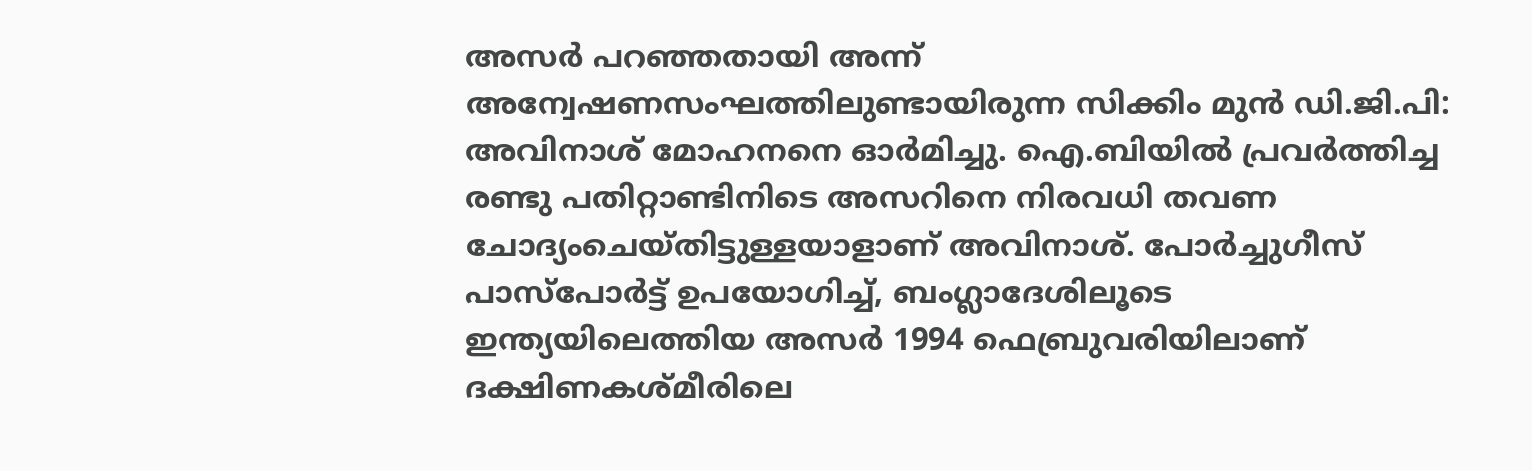അസര്‍ പറഞ്ഞതായി അന്ന് അന്വേഷണസംഘത്തിലുണ്ടായിരുന്ന സിക്കിം മുന്‍ ഡി.ജി.പി: അവിനാശ് മോഹനനെ ഓര്‍മിച്ചു. ഐ.ബിയില്‍ പ്രവര്‍ത്തിച്ച രണ്ടു പതിറ്റാണ്ടിനിടെ അസറിനെ നിരവധി തവണ ചോദ്യംചെയ്തിട്ടുള്ളയാളാണ് അവിനാശ്. പോര്‍ച്ചുഗീസ് പാസ്‌പോര്‍ട്ട് ഉപയോഗിച്ച്, ബംഗ്ലാദേശിലൂടെ ഇന്ത്യയിലെത്തിയ അസര്‍ 1994 ഫെബ്രുവരിയിലാണ് ദക്ഷിണകശ്മീരിലെ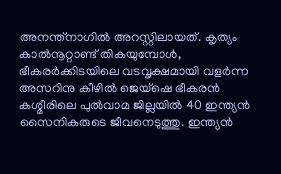അനന്ത്‌നാഗില്‍ അറസ്റ്റിലായത്. കൃത്യം കാല്‍നൂറ്റാണ്ട് തികയുമ്പോള്‍, ഭീകരര്‍ക്കിടയിലെ വടവൃക്ഷമായി വളര്‍ന്ന അസറിനു കീഴില്‍ ജെയ്‌ഷെ ഭീകരന്‍ കശ്മീരിലെ പുല്‍വാമ ജില്ലയില്‍ 40 ഇന്ത്യന്‍ സൈനികരുടെ ജീവനെടുത്തു. ഇന്ത്യന്‍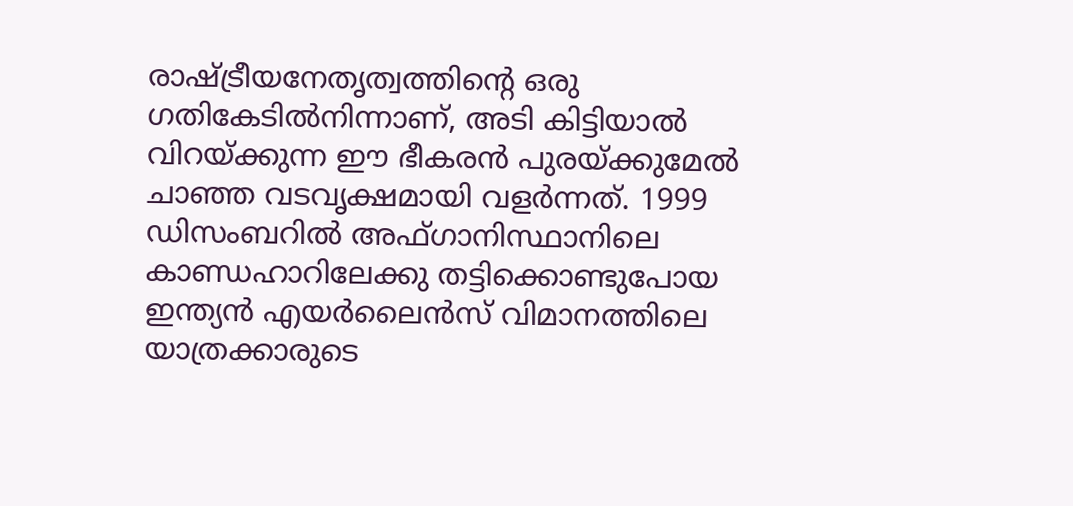രാഷ്ട്രീയനേതൃത്വത്തിന്റെ ഒരു ഗതികേടില്‍നിന്നാണ്, അടി കിട്ടിയാല്‍ വിറയ്ക്കുന്ന ഈ ഭീകരന്‍ പുരയ്ക്കുമേല്‍ ചാഞ്ഞ വടവൃക്ഷമായി വളര്‍ന്നത്. 1999 ഡിസംബറില്‍ അഫ്ഗാനിസ്ഥാനിലെ കാണ്ഡഹാറിലേക്കു തട്ടിക്കൊണ്ടുപോയ ഇന്ത്യന്‍ എയര്‍ലൈന്‍സ് വിമാനത്തിലെ യാത്രക്കാരുടെ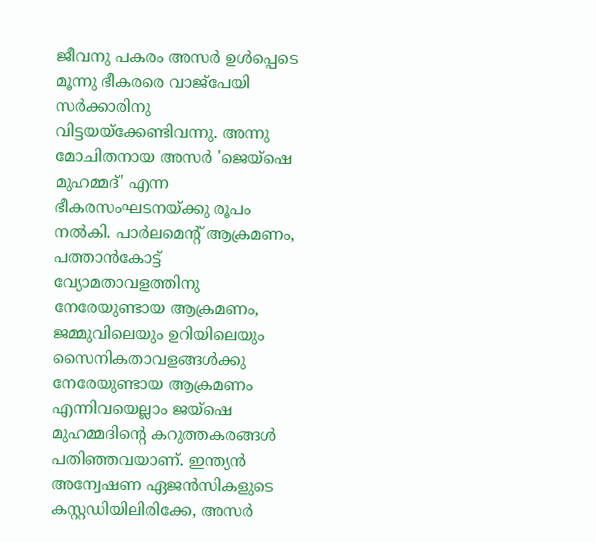ജീവനു പകരം അസര്‍ ഉള്‍പ്പെടെ മൂന്നു ഭീകരരെ വാജ്‌പേയി സര്‍ക്കാരിനു വിട്ടയയ്‌ക്കേണ്ടിവന്നു. അന്നു മോചിതനായ അസര്‍ 'ജെയ്‌ഷെ മുഹമ്മദ്' എന്ന ഭീകരസംഘടനയ്ക്കു രൂപം നല്‍കി. പാര്‍ലമെന്റ് ആക്രമണം, പത്താന്‍കോട്ട് വ്യോമതാവളത്തിനു നേരേയുണ്ടായ ആക്രമണം, ജമ്മുവിലെയും ഉറിയിലെയും സൈനികതാവളങ്ങള്‍ക്കു നേരേയുണ്ടായ ആക്രമണം എന്നിവയെല്ലാം ജയ്‌ഷെ മുഹമ്മദിന്റെ കറുത്തകരങ്ങള്‍ പതിഞ്ഞവയാണ്. ഇന്ത്യന്‍ അന്വേഷണ ഏജന്‍സികളുടെ കസ്റ്റഡിയിലിരിക്കേ, അസര്‍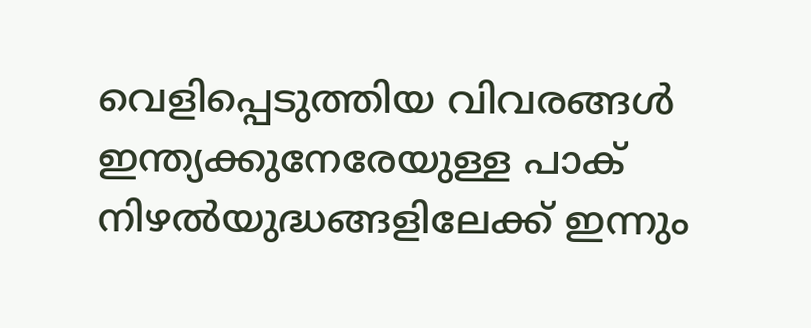വെളിപ്പെടുത്തിയ വിവരങ്ങള്‍ ഇന്ത്യക്കുനേരേയുള്ള പാക് നിഴല്‍യുദ്ധങ്ങളിലേക്ക് ഇന്നും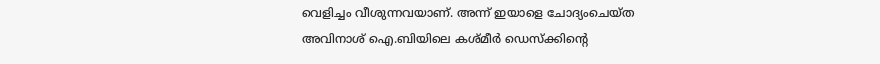വെളിച്ചം വീശുന്നവയാണ്. അന്ന് ഇയാളെ ചോദ്യംചെയ്ത അവിനാശ് ഐ.ബിയിലെ കശ്മീര്‍ ഡെസ്‌ക്കിന്റെ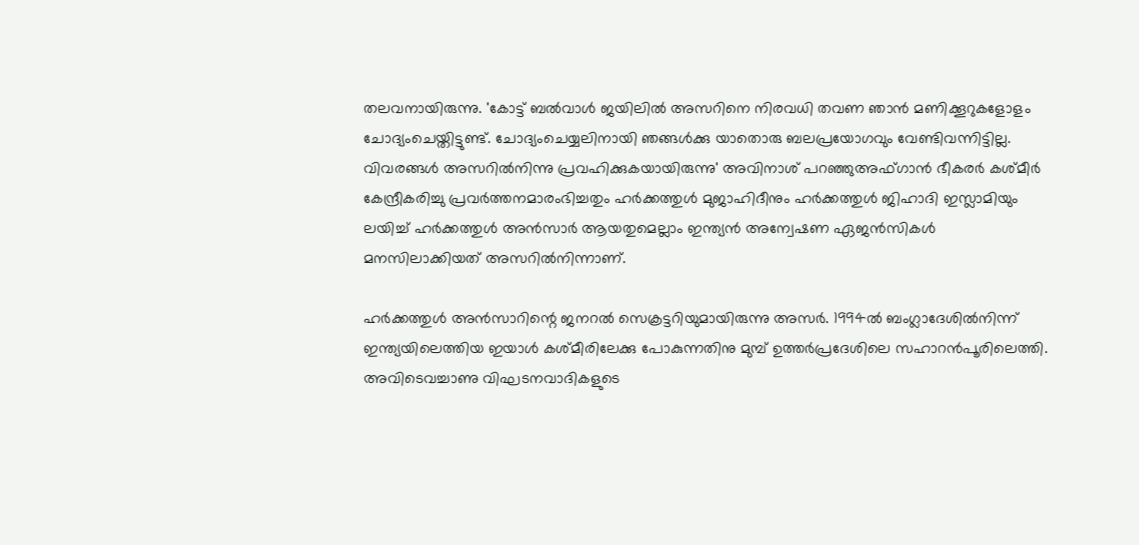തലവനായിരുന്നു. 'കോട്ട് ബല്‍വാള്‍ ജയിലില്‍ അസറിനെ നിരവധി തവണ ഞാന്‍ മണിക്കൂറുകളോളം ചോദ്യംചെയ്തിട്ടുണ്ട്. ചോദ്യംചെയ്യലിനായി ഞങ്ങള്‍ക്കു യാതൊരു ബലപ്രയോഗവും വേണ്ടിവന്നിട്ടില്ല. വിവരങ്ങള്‍ അസറില്‍നിന്നു പ്രവഹിക്കുകയായിരുന്നു' അവിനാശ് പറഞ്ഞുഅഫ്ഗാന്‍ ഭീകരര്‍ കശ്മീര്‍ കേന്ദ്രീകരിച്ചു പ്രവര്‍ത്തനമാരംഭിച്ചതും ഹര്‍ക്കത്തുള്‍ മുജാഹിദീനും ഹര്‍ക്കത്തുള്‍ ജിഹാദി ഇസ്ലാമിയും ലയിച്ച് ഹര്‍ക്കത്തുള്‍ അന്‍സാര്‍ ആയതുമെല്ലാം ഇന്ത്യന്‍ അന്വേഷണ ഏജന്‍സികള്‍ മനസിലാക്കിയത് അസറില്‍നിന്നാണ്.

ഹര്‍ക്കത്തുള്‍ അന്‍സാറിന്റെ ജനറല്‍ സെക്രട്ടറിയുമായിരുന്നു അസര്‍. 1994ല്‍ ബംഗ്ലാദേശില്‍നിന്ന് ഇന്ത്യയിലെത്തിയ ഇയാള്‍ കശ്മീരിലേക്കു പോകുന്നതിനു മുമ്പ് ഉത്തര്‍പ്രദേശിലെ സഹാറന്‍പൂരിലെത്തി. അവിടെവച്ചാണു വിഘടനവാദികളുടെ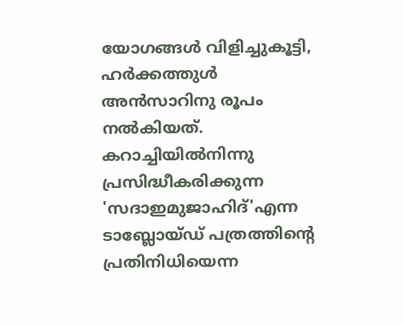യോഗങ്ങള്‍ വിളിച്ചുകൂട്ടി, ഹര്‍ക്കത്തുള്‍ അന്‍സാറിനു രൂപം നല്‍കിയത്. കറാച്ചിയില്‍നിന്നു പ്രസിദ്ധീകരിക്കുന്ന 'സദാഇമുജാഹിദ്'എന്ന ടാബ്ലോയ്ഡ് പത്രത്തിന്റെ പ്രതിനിധിയെന്ന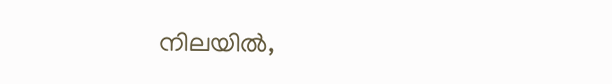നിലയില്‍,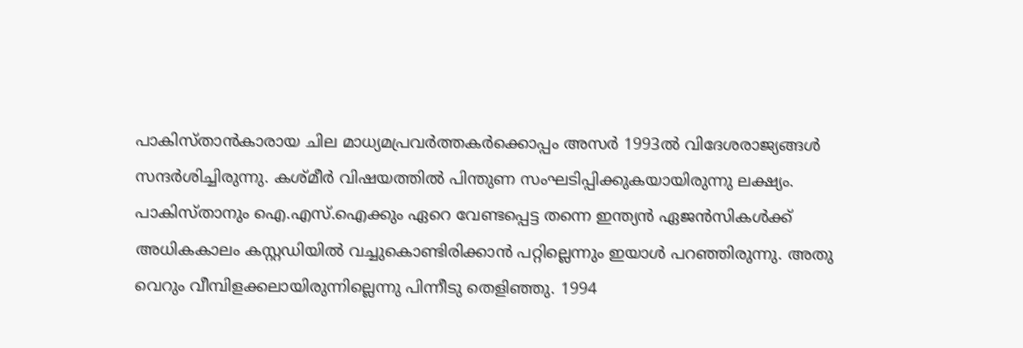പാകിസ്താന്‍കാരായ ചില മാധ്യമപ്രവര്‍ത്തകര്‍ക്കൊപ്പം അസര്‍ 1993ല്‍ വിദേശരാജ്യങ്ങള്‍ സന്ദര്‍ശിച്ചിരുന്നു. കശ്മീര്‍ വിഷയത്തില്‍ പിന്തുണ സംഘടിപ്പിക്കുകയായിരുന്നു ലക്ഷ്യം. പാകിസ്താനും ഐ.എസ്.ഐക്കും ഏറെ വേണ്ടപ്പെട്ട തന്നെ ഇന്ത്യന്‍ ഏജന്‍സികള്‍ക്ക് അധികകാലം കസ്റ്റഡിയില്‍ വച്ചുകൊണ്ടിരിക്കാന്‍ പറ്റില്ലെന്നും ഇയാള്‍ പറഞ്ഞിരുന്നു. അതു വെറും വീമ്പിളക്കലായിരുന്നില്ലെന്നു പിന്നീടു തെളിഞ്ഞു. 1994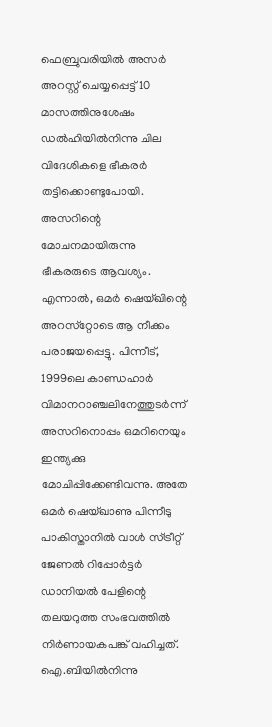ഫെബ്രുവരിയില്‍ അസര്‍ അറസ്റ്റ് ചെയ്യപ്പെട്ട് 10 മാസത്തിനുശേഷം ഡല്‍ഹിയില്‍നിന്നു ചില വിദേശികളെ ഭീകരര്‍ തട്ടിക്കൊണ്ടുപോയി. അസറിന്റെ മോചനമായിരുന്നു ഭീകരരുടെ ആവശ്യം. എന്നാല്‍, ഒമര്‍ ഷെയ്ഖിന്റെ അറസ്‌റ്റോടെ ആ നീക്കം പരാജയപ്പെട്ടു. പിന്നീട്, 1999ലെ കാണ്ഡഹാര്‍ വിമാനറാഞ്ചലിനേത്തുടര്‍ന്ന് അസറിനൊപ്പം ഒമറിനെയും ഇന്ത്യക്കു മോചിപ്പിക്കേണ്ടിവന്നു. അതേ ഒമര്‍ ഷെയ്ഖാണു പിന്നീടു പാകിസ്താനില്‍ വാള്‍ സ്ട്രീറ്റ് ജേണല്‍ റിപ്പോര്‍ട്ടര്‍ ഡാനിയല്‍ പേളിന്റെ തലയറുത്ത സംഭവത്തില്‍ നിര്‍ണായകപങ്ക് വഹിച്ചത്. ഐ.ബിയില്‍നിന്നു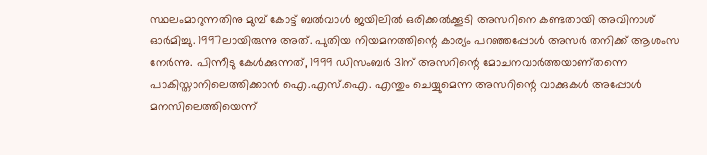സ്ഥലംമാറുന്നതിനു മുമ്പ് കോട്ട് ബല്‍വാള്‍ ജയിലില്‍ ഒരിക്കല്‍ക്കൂടി അസറിനെ കണ്ടതായി അവിനാശ് ഓര്‍മിച്ചു. 1997ലായിരുന്നു അത്. പുതിയ നിയമനത്തിന്റെ കാര്യം പറഞ്ഞപ്പോള്‍ അസര്‍ തനിക്ക് ആശംസ നേര്‍ന്നു. പിന്നീടു കേള്‍ക്കുന്നത്, 1999 ഡിസംബര്‍ 31ന് അസറിന്റെ മോചനവാര്‍ത്തയാണ്തന്നെ പാകിസ്താനിലെത്തിക്കാന്‍ ഐ.എസ്.ഐ. എന്തും ചെയ്യുമെന്ന അസറിന്റെ വാക്കുകള്‍ അപ്പോള്‍ മനസിലെത്തിയെന്ന്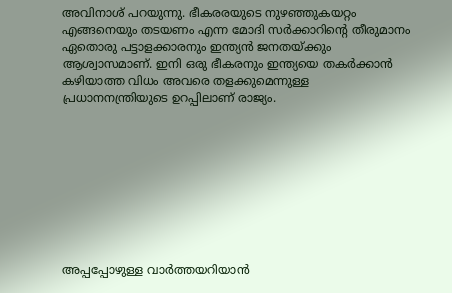അവിനാശ് പറയുന്നു. ഭീകരരയുടെ നുഴഞ്ഞുകയറ്റം എങ്ങനെയും തടയണം എന്ന മോദി സര്‍ക്കാറിന്റെ തീരുമാനം ഏതൊരു പട്ടാളക്കാരനും ഇന്ത്യന്‍ ജനതയ്ക്കും ആശ്വാസമാണ്. ഇനി ഒരു ഭീകരനും ഇന്ത്യയെ തകര്‍ക്കാന്‍ കഴിയാത്ത വിധം അവരെ തളക്കുമെന്നുള്ള പ്രധാനനന്ത്രിയുടെ ഉറപ്പിലാണ് രാജ്യം.









അപ്പപ്പോഴുള്ള വാര്‍ത്തയറിയാന്‍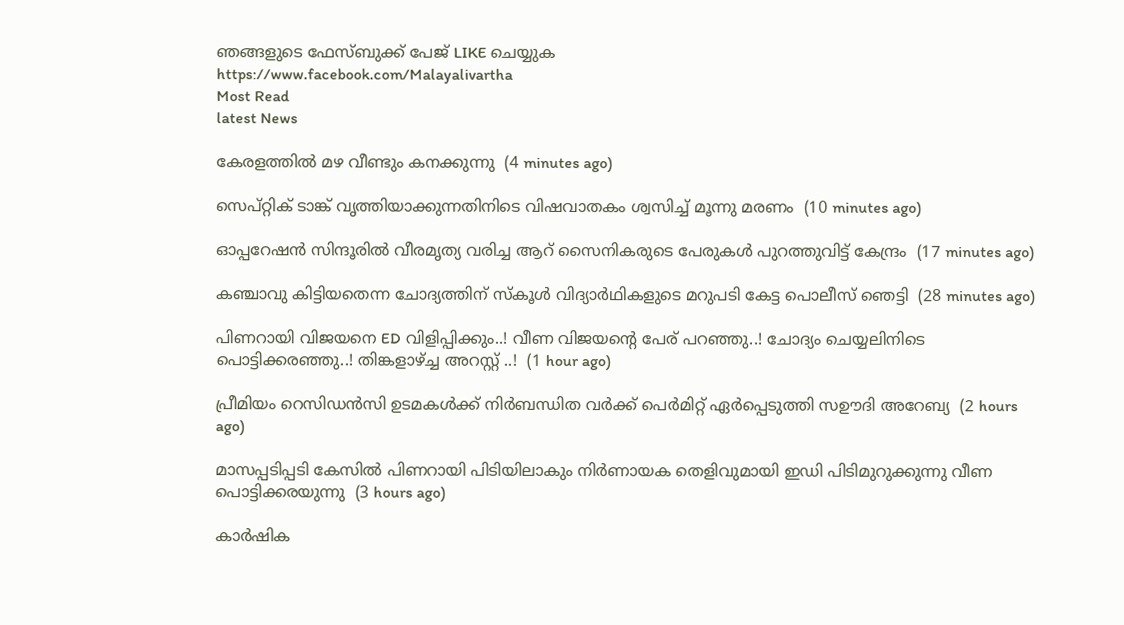ഞങ്ങളുടെ ഫേസ്‌ബുക്ക്‌ പേജ് LIKE ചെയ്യുക
https://www.facebook.com/Malayalivartha
Most Read
latest News

കേരളത്തില്‍ മഴ വീണ്ടും കനക്കുന്നു  (4 minutes ago)

സെപ്റ്റിക് ടാങ്ക് വൃത്തിയാക്കുന്നതിനിടെ വിഷവാതകം ശ്വസിച്ച് മൂന്നു മരണം  (10 minutes ago)

ഓപ്പറേഷന്‍ സിന്ദൂരില്‍ വീരമൃത്യ വരിച്ച ആറ് സൈനികരുടെ പേരുകള്‍ പുറത്തുവിട്ട് കേന്ദ്രം  (17 minutes ago)

കഞ്ചാവു കിട്ടിയതെന്ന ചോദ്യത്തിന് സ്‌കൂള്‍ വിദ്യാര്‍ഥികളുടെ മറുപടി കേട്ട പൊലീസ് ഞെട്ടി  (28 minutes ago)

പിണറായി വിജയനെ ED വിളിപ്പിക്കും..! വീണ വിജയന്റെ പേര് പറഞ്ഞു..! ചോദ്യം ചെയ്യലിനിടെ പൊട്ടിക്കരഞ്ഞു..! തിങ്കളാഴ്ച്ച അറസ്റ്റ് ..!  (1 hour ago)

പ്രീമിയം റെസിഡൻസി ഉടമകൾക്ക് നിർബന്ധിത വർക്ക് പെർമിറ്റ് ഏർപ്പെടുത്തി സഊദി അറേബ്യ  (2 hours ago)

മാസപ്പടിപ്പടി കേസില്‍ പിണറായി പിടിയിലാകും നിര്‍ണായക തെളിവുമായി ഇഡി പിടിമുറുക്കുന്നു വീണ പൊട്ടിക്കരയുന്നു  (3 hours ago)

കാര്‍ഷിക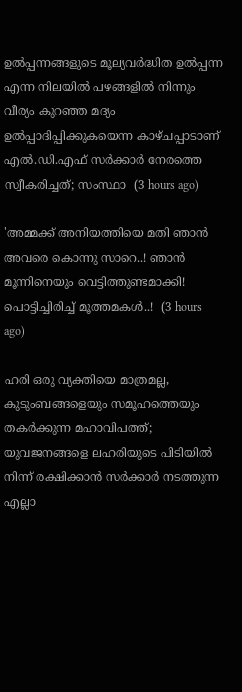ഉല്‍പ്പന്നങ്ങളുടെ മൂല്യവര്‍ദ്ധിത ഉല്‍പ്പന്ന എന്ന നിലയില്‍ പഴങ്ങളില്‍ നിന്നും വീര്യം കുറഞ്ഞ മദ്യം ഉല്‍പ്പാദിപ്പിക്കുകയെന്ന കാഴ്‌ചപ്പാടാണ്‌ എല്‍.ഡി.എഫ്‌ സര്‍ക്കാര്‍ നേരത്തെ സ്വീകരിച്ചത്; സംസ്ഥാ  (3 hours ago)

'അമ്മക്ക് അനിയത്തിയെ മതി ഞാൻ അവരെ കൊന്നു സാറെ..! ഞാന്‍ മൂന്നിനെയും വെട്ടിത്തുണ്ടമാക്കി! പൊട്ടിച്ചിരിച്ച് മൂത്തമകൾ..!  (3 hours ago)

ഹരി ഒരു വ്യക്തിയെ മാത്രമല്ല, കുടുംബങ്ങളെയും സമൂഹത്തെയും തകർക്കുന്ന മഹാവിപത്ത്; യുവജനങ്ങളെ ലഹരിയുടെ പിടിയിൽ നിന്ന് രക്ഷിക്കാൻ സർക്കാർ നടത്തുന്ന എല്ലാ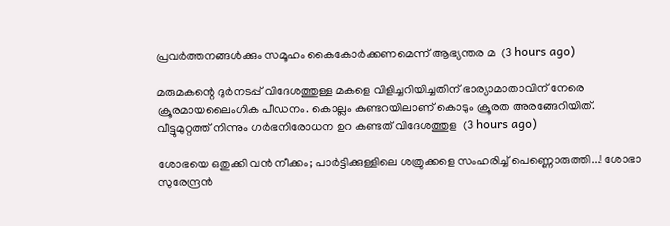പ്രവർത്തനങ്ങൾക്കും സമൂഹം കൈകോർക്കണമെന്ന് ആഭ്യന്തര മ  (3 hours ago)

മരുമകന്റെ ദുർനടപ്പ് വിദേശത്തുള്ള മകളെ വിളിച്ചറിയിച്ചതിന് ഭാര്യാമാതാവിന് നേരെ ക്രൂരമായലൈംഗിക പീഡനം. കൊല്ലം കുണ്ടറയിലാണ് കൊടും ക്രൂരത അരങ്ങേറിയിത്. വീട്ടുമുറ്റത്ത് നിന്നും ഗർഭനിരോധന ഉറ കണ്ടത് വിദേശത്തുള  (3 hours ago)

ശോഭയെ ഒതുക്കി വൻ നീക്കം; പാർട്ടിക്കുള്ളിലെ ശത്രുക്കളെ സംഹരിച്ച് പെണ്ണൊരുത്തി...! ശോഭാ സുരേന്ദ്രൻ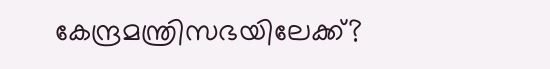കേന്ദ്രമന്ത്രിസഭയിലേക്ക്?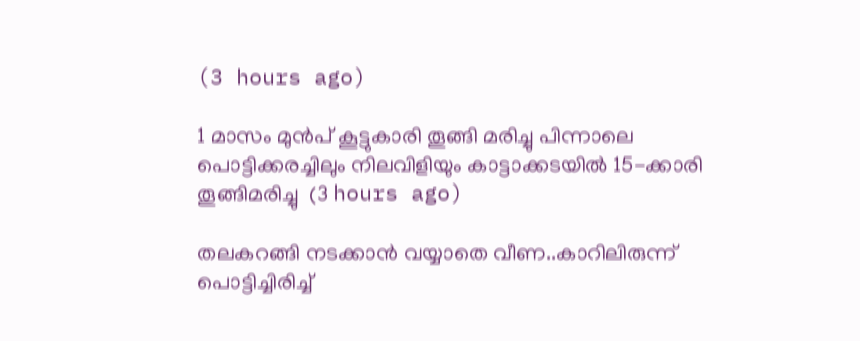(3 hours ago)

1 മാസം മുൻപ് കൂട്ടുകാരി തൂങ്ങി മരിച്ചു പിന്നാലെ പൊട്ടിക്കരച്ചിലും നിലവിളിയും കാട്ടാക്കടയിൽ 15-ക്കാരി തൂങ്ങിമരിച്ചു  (3 hours ago)

തലകറങ്ങി നടക്കാൻ വയ്യാതെ വീണ..കാറിലിരുന്ന് പൊട്ടിച്ചിരിച്ച്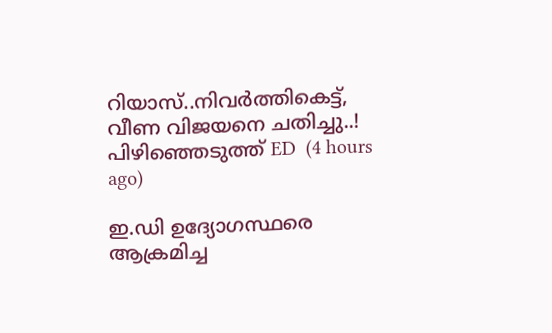റിയാസ്..നിവര്‍ത്തികെട്ട്‌, വീണ വിജയനെ ചതിച്ചു..! പിഴിഞ്ഞെടുത്ത് ED  (4 hours ago)

ഇ.ഡി ഉദ്യോഗസ്ഥരെ ആക്രമിച്ച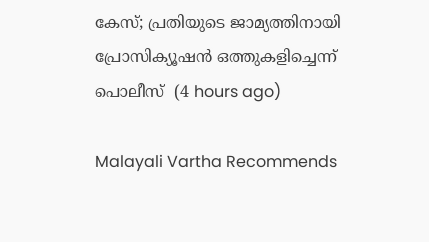കേസ്; പ്രതിയുടെ ജാമ്യത്തിനായി പ്രോസിക്യൂഷൻ ഒത്തുകളിച്ചെന്ന് പൊലീസ്  (4 hours ago)

Malayali Vartha Recommends